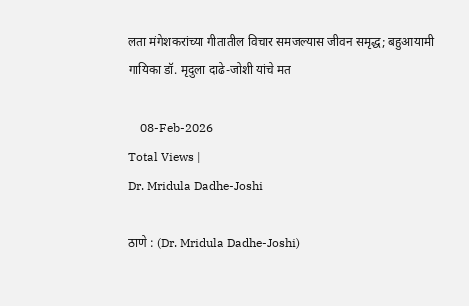लता मंगेशकरांच्या गीतातील विचार समजल्यास जीवन समृद्ध; बहुआयामी गायिका डॉ. मृदुला दाढे-जोशी यांचे मत

    08-Feb-2026
Total Views |
Dr. Mridula Dadhe-Joshi

ठाणे : (Dr. Mridula Dadhe-Joshi)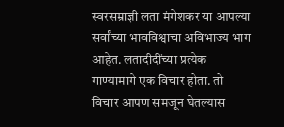स्वरसम्राज्ञी लता मंगेशकर या आपल्या सर्वांच्या भावविश्वाचा अविभाज्य भाग आहेत. लतादीदींच्या प्रत्येक गाण्यामागे एक विचार होता. तो विचार आपण समजून घेतल्यास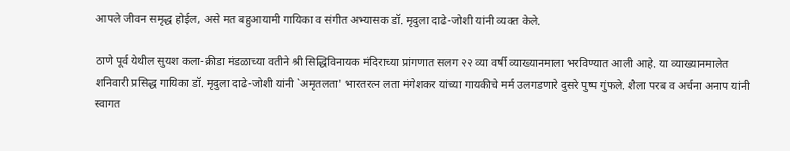आपले जीवन समृद्ध होईल, असे मत बहुआयामी गायिका व संगीत अभ्यासक डॉ. मृदुला दाढे-जोशी यांनी व्यक्त केले.

ठाणे पूर्व येथील सुयश कला-क्रीडा मंडळाच्या वतीने श्री सिद्धिविनायक मंदिराच्या प्रांगणात सलग २२ व्या वर्षी व्याख्यानमाला भरविण्यात आली आहे. या व्याख्यानमालेत शनिवारी प्रसिद्ध गायिका डॉ. मृदुला दाढे-जोशी यांनी `अमृतलता' भारतरत्न लता मंगेशकर यांच्या गायकीचे मर्म उलगडणारे दुसरे पुष्प गुंफले. शैला परब व अर्चना अनाप यांनी स्वागत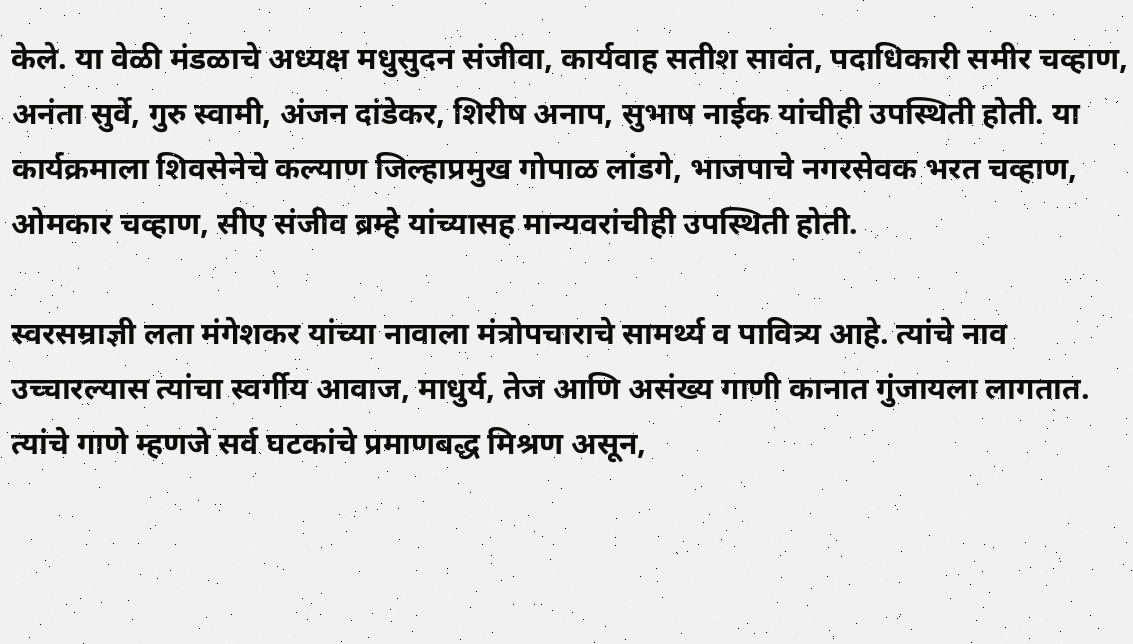केले. या वेळी मंडळाचे अध्यक्ष मधुसुदन संजीवा, कार्यवाह सतीश सावंत, पदाधिकारी समीर चव्हाण, अनंता सुर्वे, गुरु स्वामी, अंजन दांडेकर, शिरीष अनाप, सुभाष नाईक यांचीही उपस्थिती होती. या कार्यक्रमाला शिवसेनेचे कल्याण जिल्हाप्रमुख गोपाळ लांडगे, भाजपाचे नगरसेवक भरत चव्हाण, ओमकार चव्हाण, सीए संजीव ब्रम्हे यांच्यासह मान्यवरांचीही उपस्थिती होती.

स्वरसम्राज्ञी लता मंगेशकर यांच्या नावाला मंत्रोपचाराचे सामर्थ्य व पावित्र्य आहे. त्यांचे नाव उच्चारल्यास त्यांचा स्वर्गीय आवाज, माधुर्य, तेज आणि असंख्य गाणी कानात गुंजायला लागतात. त्यांचे गाणे म्हणजे सर्व घटकांचे प्रमाणबद्ध मिश्रण असून,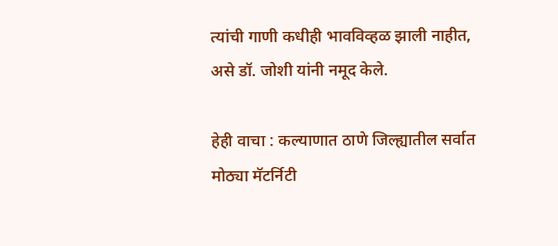त्यांची गाणी कधीही भावविव्हळ झाली नाहीत, असे डॉ. जोशी यांनी नमूद केले.

हेही वाचा : कल्याणात ठाणे जिल्ह्यातील सर्वात मोठ्या मॅटर्निटी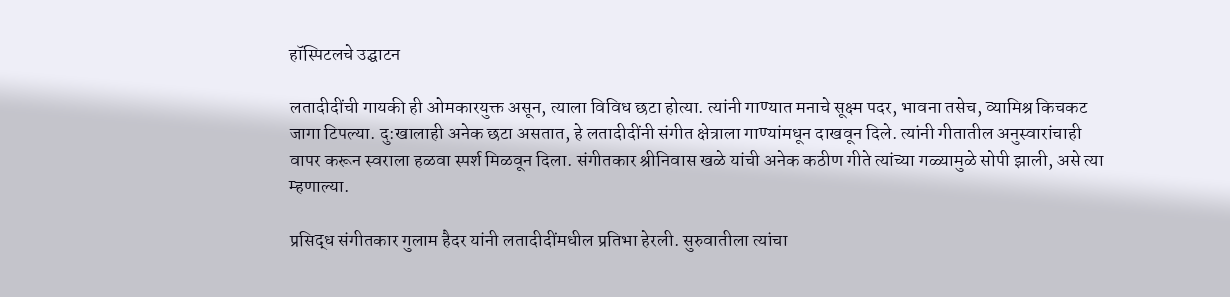हॉस्पिटलचे उद्घाटन

लतादीदींची गायकी ही ओमकारयुक्त असून, त्याला विविध छटा होत्या. त्यांनी गाण्यात मनाचे सूक्ष्म पदर, भावना तसेच, व्यामिश्र किचकट जागा टिपल्या. दु:खालाही अनेक छटा असतात, हे लतादीदींनी संगीत क्षेत्राला गाण्यांमधून दाखवून दिले. त्यांनी गीतातील अनुस्वारांचाही वापर करून स्वराला हळवा स्पर्श मिळवून दिला. संगीतकार श्रीनिवास खळे यांची अनेक कठीण गीते त्यांच्या गळ्यामुळे सोपी झाली, असे त्या म्हणाल्या.

प्रसिद्ध संगीतकार गुलाम हैदर यांनी लतादीदींमधील प्रतिभा हेरली. सुरुवातीला त्यांचा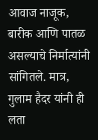आवाज नाजूक, बारीक आणि पातळ असल्याचे निर्मात्यांनी सांगितले. मात्र, गुलाम हैदर यांनी ही लता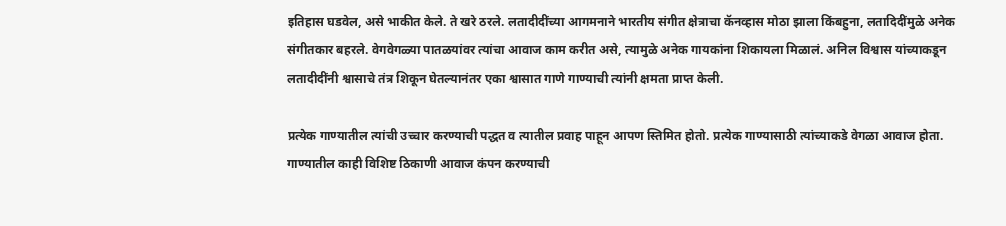इतिहास घडवेल, असे भाकीत केले. ते खरे ठरले. लतादीदींच्या आगमनाने भारतीय संगीत क्षेत्राचा कॅनव्हास मोठा झाला किंबहुना, लतादिदींमुळे अनेक संगीतकार बहरले. वेगवेगळ्या पातळयांवर त्यांचा आवाज काम करीत असे, त्यामुळे अनेक गायकांना शिकायला मिळालं. अनिल विश्वास यांच्याकडून लतादीदींनी श्वासाचे तंत्र शिकून घेतल्यानंतर एका श्वासात गाणे गाण्याची त्यांनी क्षमता प्राप्त केली.

प्रत्येक गाण्यातील त्यांची उच्चार करण्याची पद्धत व त्यातील प्रवाह पाहून आपण स्तिमित होतो. प्रत्येक गाण्यासाठी त्यांच्याकडे वेगळा आवाज होता. गाण्यातील काही विशिष्ट ठिकाणी आवाज कंपन करण्याची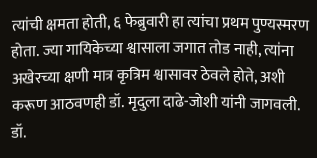त्यांची क्षमता होती, ६ फेब्रुवारी हा त्यांचा प्रथम पुण्यस्मरण होता. ज्या गायिकेच्या श्वासाला जगात तोड नाही, त्यांना अखेरच्या क्षणी मात्र कृत्रिम श्वासावर ठेवले होते, अशी करूण आठवणही डॉ. मृदुला दाढे-जोशी यांनी जागवली. डॉ.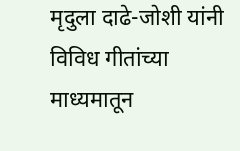मृदुला दाढे-जोशी यांनी विविध गीतांच्या माध्यमातून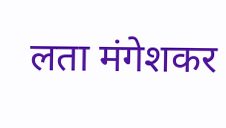लता मंगेशकर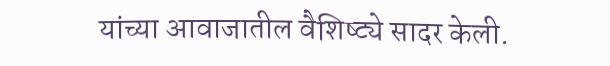यांच्या आवाजातील वैशिष्ट्ये सादर केली.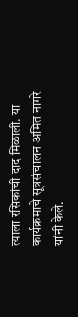त्याला रसिकांची दाद मिळाली. या कार्यक्रमाचे सूत्रसंचालन अमित नागरे यांनी केले.